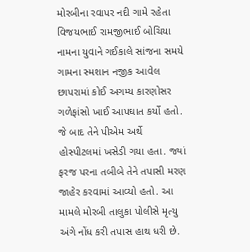મોરબીના રવાપર નદી ગામે રહેતા વિજયભાઈ રામજીભાઈ બોચિયા નામના યુવાને ગઈકાલે સાંજના સમયે ગામના સ્મશાન નજીક આવેલ છાપરામાં કોઈ અગમ્ય કારણોસર ગળેફાંસો ખાઈ આપઘાત કર્યો હતો. જે બાદ તેને પીએમ અર્થે હોસ્પીટલમાં ખસેડી ગયા હતા. જ્યાં ફરજ પરના તબીબે તેને તપાસી મરણ જાહેર કરવામાં આવ્યો હતો. આ મામલે મોરબી તાલુકા પોલીસે મૃત્યુ અંગે નોંધ કરી તપાસ હાથ ધરી છે.